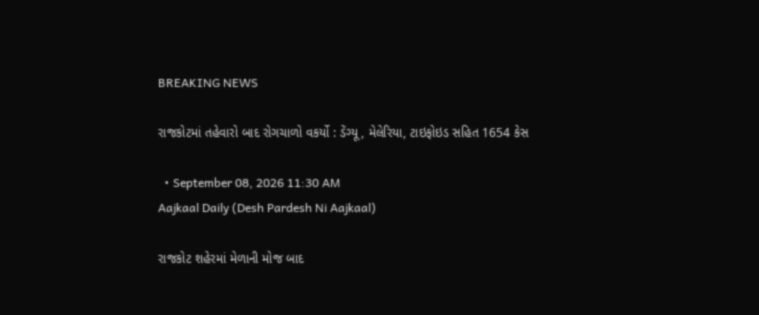BREAKING NEWS

રાજકોટમાં તહેવારો બાદ રોગચાળો વકર્યો : ડેંગ્યૂ, મેલેરિયા, ટાઇફોઇડ સહિત 1654 કેસ

  • September 08, 2026 11:30 AM
Aajkaal Daily (Desh Pardesh Ni Aajkaal)

રાજકોટ શહેરમાં મેળાની મોજ બાદ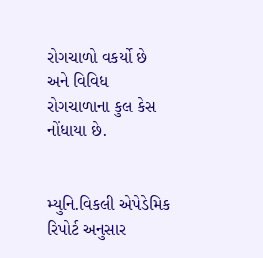રોગચાળો વકર્યો છે અને વિવિધ રોગચાળાના કુલ કેસ નોંધાયા છે.


મ્યુનિ.વિકલી એપેડેમિક રિપોર્ટ અનુસાર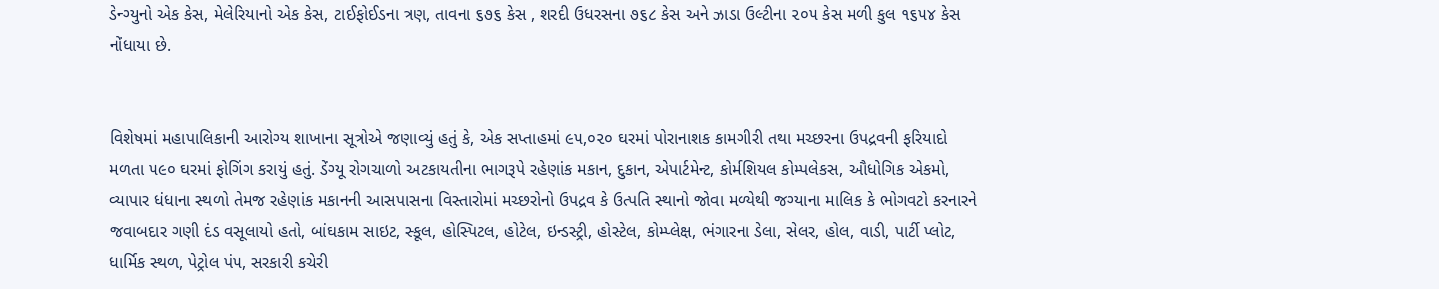ડેન્ગ્યુનો એક કેસ, મેલેરિયાનો એક કેસ, ટાઈફોઈડના ત્રણ, તાવના ૬૭૬ કેસ , શરદી ઉધરસના ૭૬૮ કેસ અને ઝાડા ઉલ્ટીના ૨૦૫ કેસ મળી કુલ ૧૬૫૪ કેસ નોંધાયા છે.


વિશેષમાં મહાપાલિકાની આરોગ્ય શાખાના સૂત્રોએ જણાવ્યું હતું કે, એક સપ્તાહમાં ૯૫,૦૨૦ ઘરમાં પોરાનાશક કામગીરી તથા મચ્છરના ઉપદ્રવની ફરિયાદો મળતા ૫૯૦ ઘરમાં ફોગિંગ કરાયું હતું. ડેંગ્યૂ રોગચાળો અટકાયતીના ભાગરૂપે રહેણાંક મકાન, દુકાન, એપાર્ટમેન્ટ, કોર્મશિયલ કોમ્પલેકસ, ઔધોગિક એકમો, વ્યાપાર ધંધાના સ્થળો તેમજ રહેણાંક મકાનની આસપાસના વિસ્તારોમાં મચ્છરોનો ઉપદ્રવ કે ઉત્પતિ સ્થાનો જોવા મળ્યેથી જગ્યાના માલિક કે ભોગવટો કરનારને જવાબદાર ગણી દંડ વસૂલાયો હતો, બાંઘકામ સાઇટ, સ્કૂલ, હોસ્પિટલ, હોટેલ, ઇન્ડસ્ટ્રી, હોસ્ટેલ, કોમ્પ્લેક્ષ, ભંગારના ડેલા, સેલર, હોલ, વાડી, પાર્ટી પ્લોટ, ધાર્મિક સ્થળ, પેટ્રોલ પં૫, સરકારી કચેરી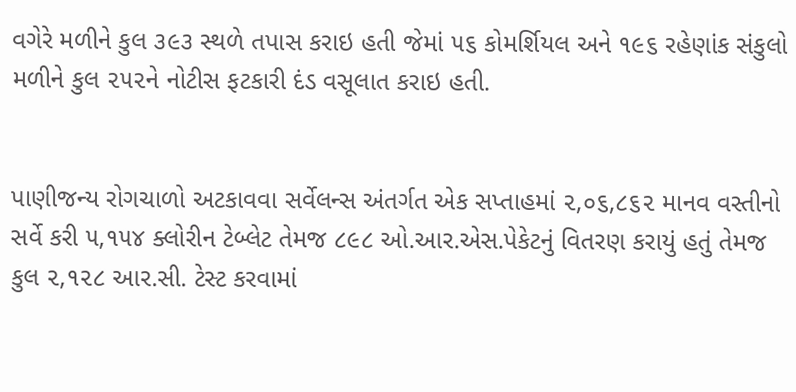વગેરે મળીને કુલ ૩૯૩ સ્થળે તપાસ કરાઇ હતી જેમાં ૫૬ કોમર્શિયલ અને ૧૯૬ રહેણાંક સંકુલો મળીને કુલ ૨૫૨ને નોટીસ ફટકારી દંડ વસૂલાત કરાઇ હતી.


પાણીજન્ય રોગચાળો અટકાવવા સર્વેલન્સ અંતર્ગત એક સપ્તાહમાં ૨,૦૬,૮૬૨ માનવ વસ્તીનો સર્વે કરી ૫,૧૫૪ ક્લોરીન ટેબ્લેટ તેમજ ૮૯૮ ઓ.આર.એસ.પેકેટનું વિતરણ કરાયું હતું તેમજ કુલ ૨,૧૨૮ આર.સી. ટેસ્ટ કરવામાં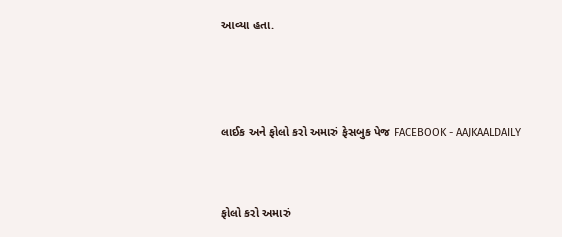આવ્યા હતા.



લાઈક અને ફોલો કરો અમારું ફેસબુક પેજ FACEBOOK - AAJKAALDAILY


ફોલો કરો અમારું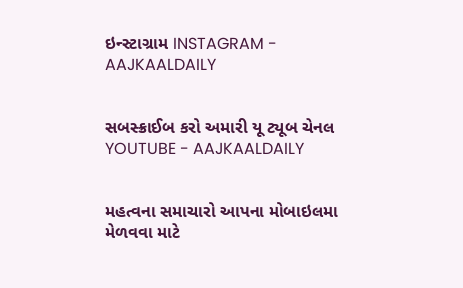ઇન્સ્ટાગ્રામ INSTAGRAM - AAJKAALDAILY


સબસ્ક્રાઈબ કરો અમારી યૂ ટ્યૂબ ચેનલ YOUTUBE - AAJKAALDAILY


મહત્વના સમાચારો આપના મોબાઇલમા મેળવવા માટે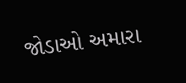જોડાઓ અમારા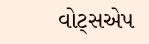વોટ્સએપ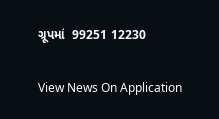ગ્રૂપમાં  99251 12230

View News On Application